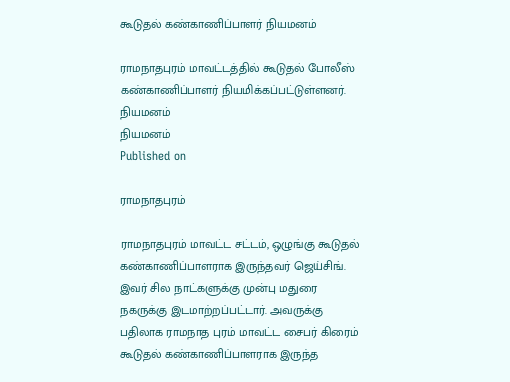கூடுதல் கண்காணிப்பாளர் நியமனம்

ராமநாதபுரம் மாவட்டத்தில் கூடுதல் போலீஸ் கண்காணிப்பாளர் நியமிக்கப்பட்டுள்ளனர்.
நியமனம்
நியமனம்
Published on

ராமநாதபுரம்

ராமநாதபுரம் மாவட்ட சட்டம், ஒழுங்கு கூடுதல் கண்காணிப்பாளராக இருந்தவர் ஜெய்சிங். இவர் சில நாட்களுக்கு முன்பு மதுரை நகருக்கு இடமாற்றப்பட்டார். அவருக்கு பதிலாக ராமநாத புரம் மாவட்ட சைபர் கிரைம் கூடுதல் கண்காணிப்பாளராக இருந்த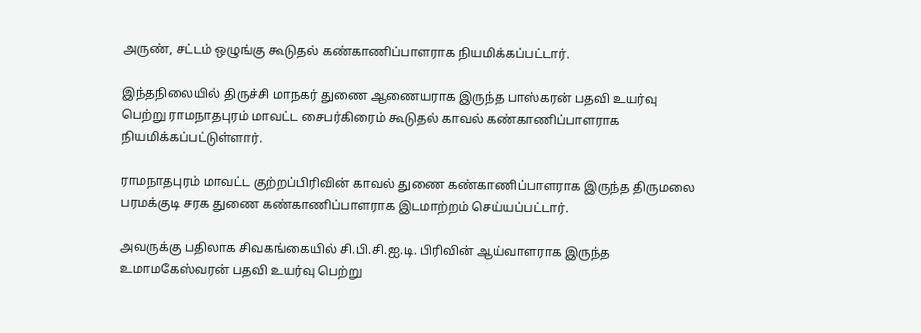அருண், சட்டம் ஒழுங்கு கூடுதல் கண்காணிப்பாளராக நியமிக்கப்பட்டார்.

இந்தநிலையில் திருச்சி மாநகர் துணை ஆணையராக இருந்த பாஸ்கரன் பதவி உயர்வு பெற்று ராமநாதபுரம் மாவட்ட சைபர்கிரைம் கூடுதல் காவல் கண்காணிப்பாளராக நியமிக்கப்பட்டுள்ளார்.

ராமநாதபுரம் மாவட்ட குற்றப்பிரிவின் காவல் துணை கண்காணிப்பாளராக இருந்த திருமலை பரமக்குடி சரக துணை கண்காணிப்பாளராக இடமாற்றம் செய்யப்பட்டார்.

அவருக்கு பதிலாக சிவகங்கையில் சி.பி.சி.ஐ.டி. பிரிவின் ஆய்வாளராக இருந்த உமாமகேஸ்வரன் பதவி உயர்வு பெற்று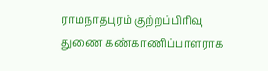ராமநாதபுரம் குற்றப்பிரிவு துணை கண்காணிப்பாளராக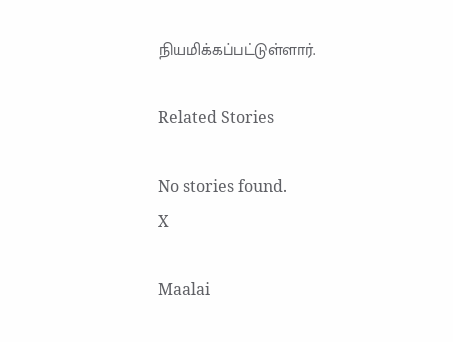நியமிக்கப்பட்டுள்ளார்.

Related Stories

No stories found.
X

Maalai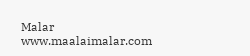Malar
www.maalaimalar.com